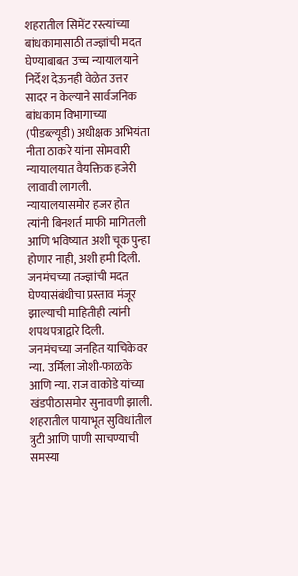शहरातील सिमेंट रस्त्यांच्या बांधकामासाठी तज्ज्ञांची मदत घेण्याबाबत उच्च न्यायालयाने निर्देश देऊनही वेळेत उत्तर सादर न केल्याने सार्वजनिक बांधकाम विभागाच्या (पीडब्ल्यूडी) अधीक्षक अभियंता नीता ठाकरे यांना सोमवारी न्यायालयात वैयक्तिक हजेरी लावावी लागली. न्यायालयासमोर हजर होत त्यांनी बिनशर्त माफी मागितली आणि भविष्यात अशी चूक पुन्हा होणार नाही, अशी हमी दिली. जनमंचच्या तज्ज्ञांची मदत घेण्यासंबंधीचा प्रस्ताव मंजूर झाल्याची माहितीही त्यांनी शपथपत्राद्वारे दिली.
जनमंचच्या जनहित याचिकेवर न्या. उर्मिला जोशी-फाळके आणि न्या. राज वाकोडे यांच्या खंडपीठासमोर सुनावणी झाली. शहरातील पायाभूत सुविधांतील त्रुटी आणि पाणी साचण्याची समस्या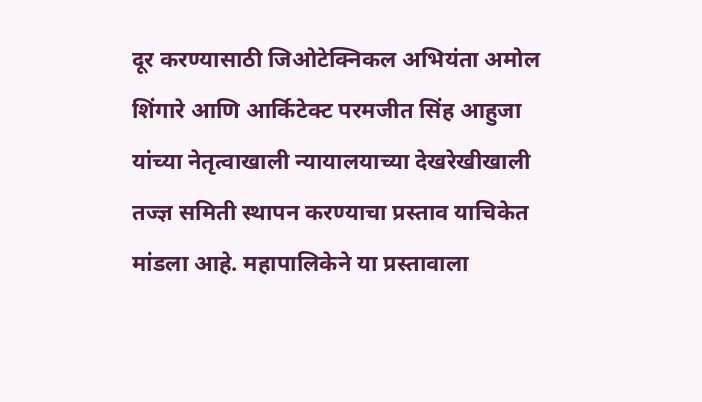दूर करण्यासाठी जिओटेक्निकल अभियंता अमोल शिंगारे आणि आर्किटेक्ट परमजीत सिंह आहुजा यांच्या नेतृत्वाखाली न्यायालयाच्या देखरेखीखाली तज्ज्ञ समिती स्थापन करण्याचा प्रस्ताव याचिकेत मांडला आहे. महापालिकेने या प्रस्तावाला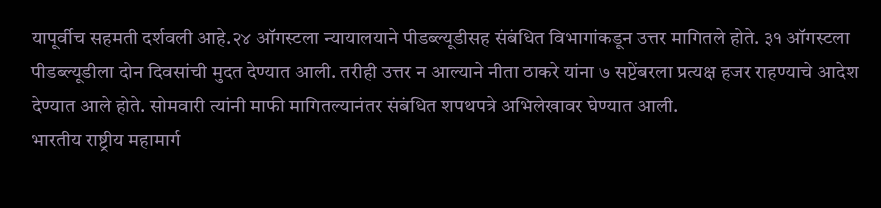यापूर्वीच सहमती दर्शवली आहे.२४ ऑगस्टला न्यायालयाने पीडब्ल्यूडीसह संबंधित विभागांकडून उत्तर मागितले होते. ३१ ऑगस्टला पीडब्ल्यूडीला दोन दिवसांची मुदत देण्यात आली. तरीही उत्तर न आल्याने नीता ठाकरे यांना ७ सप्टेंबरला प्रत्यक्ष हजर राहण्याचे आदेश देण्यात आले होते. सोमवारी त्यांनी माफी मागितल्यानंतर संबंधित शपथपत्रे अभिलेखावर घेण्यात आली.
भारतीय राष्ट्रीय महामार्ग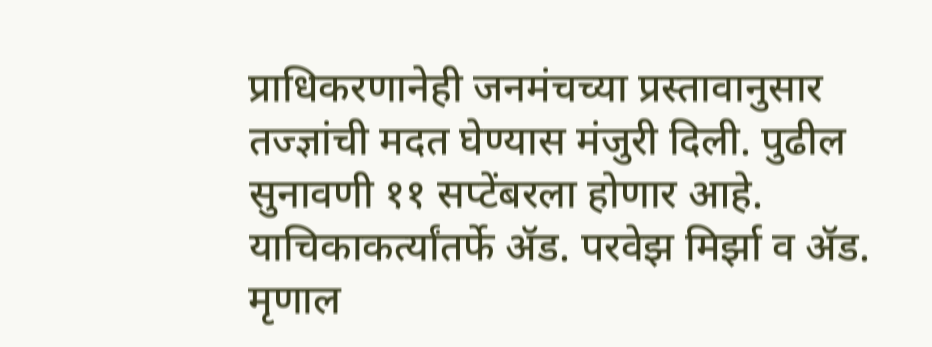प्राधिकरणानेही जनमंचच्या प्रस्तावानुसार तज्ज्ञांची मदत घेण्यास मंजुरी दिली. पुढील सुनावणी ११ सप्टेंबरला होणार आहे. याचिकाकर्त्यांतर्फे ॲड. परवेझ मिर्झा व ॲड. मृणाल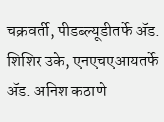चक्रवर्ती, पीडब्ल्यूडीतर्फे ॲड. शिशिर उके, एनएचएआयतर्फे ॲड. अनिश कठाणे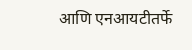आणि एनआयटीतर्फे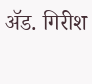ॲड. गिरीश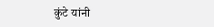कुंटे यांनी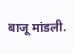बाजू मांडली.